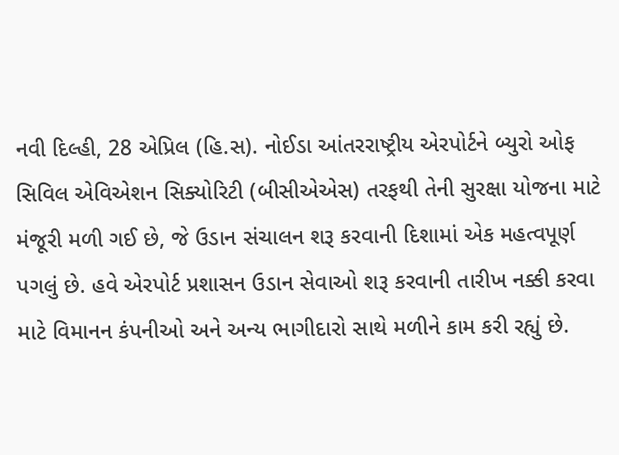નવી દિલ્હી, 28 એપ્રિલ (હિ.સ). નોઈડા આંતરરાષ્ટ્રીય એરપોર્ટને બ્યુરો ઓફ સિવિલ એવિએશન સિક્યોરિટી (બીસીએએસ) તરફથી તેની સુરક્ષા યોજના માટે મંજૂરી મળી ગઈ છે, જે ઉડાન સંચાલન શરૂ કરવાની દિશામાં એક મહત્વપૂર્ણ પગલું છે. હવે એરપોર્ટ પ્રશાસન ઉડાન સેવાઓ શરૂ કરવાની તારીખ નક્કી કરવા માટે વિમાનન કંપનીઓ અને અન્ય ભાગીદારો સાથે મળીને કામ કરી રહ્યું છે.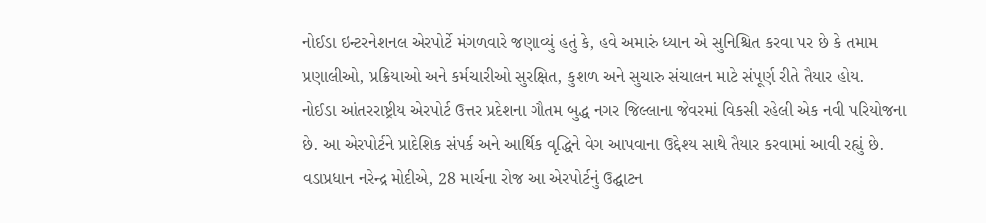નોઈડા ઇન્ટરનેશનલ એરપોર્ટે મંગળવારે જણાવ્યું હતું કે, હવે અમારું ધ્યાન એ સુનિશ્ચિત કરવા પર છે કે તમામ પ્રણાલીઓ, પ્રક્રિયાઓ અને કર્મચારીઓ સુરક્ષિત, કુશળ અને સુચારુ સંચાલન માટે સંપૂર્ણ રીતે તૈયાર હોય.
નોઈડા આંતરરાષ્ટ્રીય એરપોર્ટ ઉત્તર પ્રદેશના ગૌતમ બુદ્ધ નગર જિલ્લાના જેવરમાં વિકસી રહેલી એક નવી પરિયોજના છે. આ એરપોર્ટને પ્રાદેશિક સંપર્ક અને આર્થિક વૃદ્ધિને વેગ આપવાના ઉદ્દેશ્ય સાથે તૈયાર કરવામાં આવી રહ્યું છે.
વડાપ્રધાન નરેન્દ્ર મોદીએ, 28 માર્ચના રોજ આ એરપોર્ટનું ઉદ્ઘાટન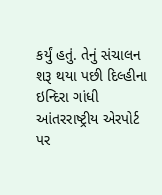કર્યું હતું. તેનું સંચાલન શરૂ થયા પછી દિલ્હીના ઇન્દિરા ગાંધી આંતરરાષ્ટ્રીય એરપોર્ટ પર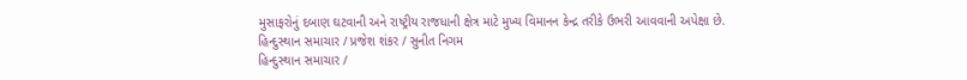મુસાફરોનું દબાણ ઘટવાની અને રાષ્ટ્રીય રાજધાની ક્ષેત્ર માટે મુખ્ય વિમાનન કેન્દ્ર તરીકે ઉભરી આવવાની અપેક્ષા છે.
હિન્દુસ્થાન સમાચાર / પ્રજેશ શંકર / સુનીત નિગમ
હિન્દુસ્થાન સમાચાર /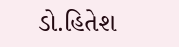ડો.હિતેશ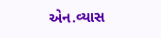એન.વ્યાસ